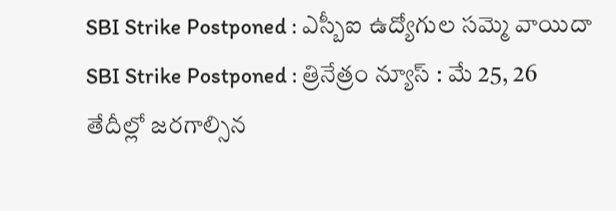SBI Strike Postponed : ఎస్బీఐ ఉద్యోగుల సమ్మె వాయిదా
SBI Strike Postponed : త్రినేత్రం న్యూస్ : మే 25, 26 తేదీల్లో జరగాల్సిన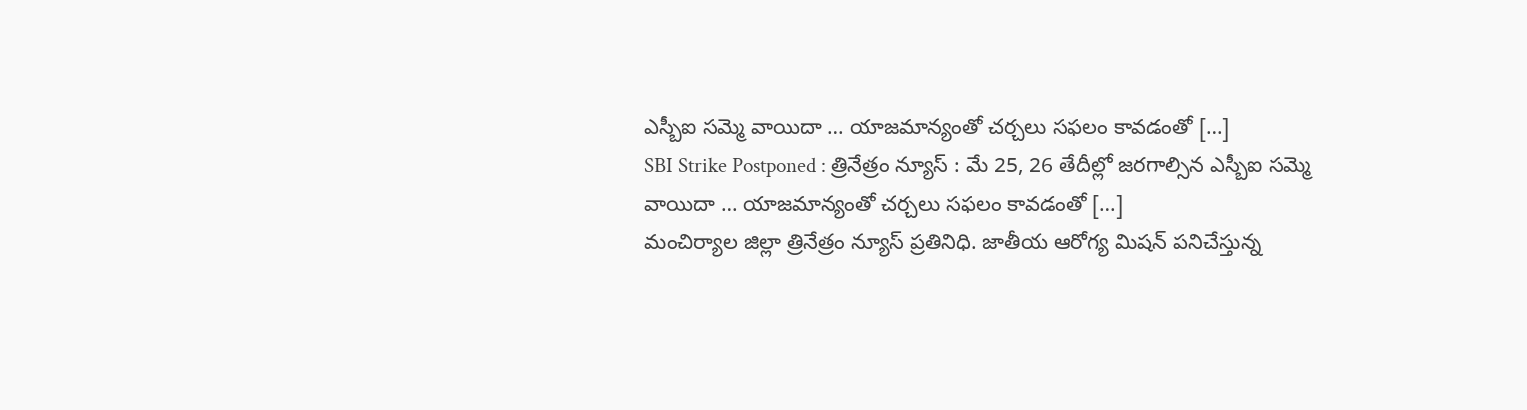ఎస్బీఐ సమ్మె వాయిదా … యాజమాన్యంతో చర్చలు సఫలం కావడంతో […]
SBI Strike Postponed : త్రినేత్రం న్యూస్ : మే 25, 26 తేదీల్లో జరగాల్సిన ఎస్బీఐ సమ్మె వాయిదా … యాజమాన్యంతో చర్చలు సఫలం కావడంతో […]
మంచిర్యాల జిల్లా త్రినేత్రం న్యూస్ ప్రతినిధి. జాతీయ ఆరోగ్య మిషన్ పనిచేస్తున్న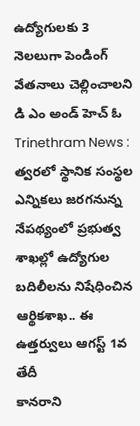ఉద్యోగులకు 3 నెలలుగా పెండింగ్ వేతనాలు చెల్లించాలని డి ఎం అండ్ హెచ్ ఓ
Trinethram News : త్వరలో స్థానిక సంస్థల ఎన్నికలు జరగనున్న నేపథ్యంలో ప్రభుత్వ శాఖల్లో ఉద్యోగుల బదిలీలను నిషేధించిన ఆర్థికశాఖ.. ఈ ఉత్తర్వులు ఆగస్ట్ 1వ తేదీ
కానరాని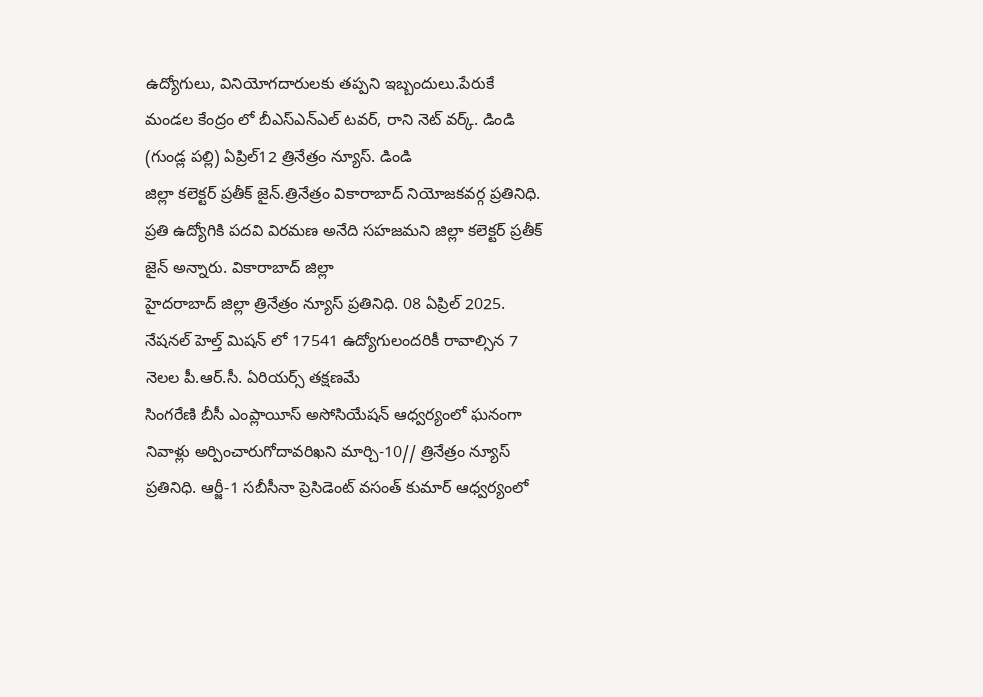ఉద్యోగులు, వినియోగదారులకు తప్పని ఇబ్బందులు.పేరుకే మండల కేంద్రం లో బీఎస్ఎన్ఎల్ టవర్, రాని నెట్ వర్క్. డిండి (గుండ్ల పల్లి) ఏప్రిల్12 త్రినేత్రం న్యూస్. డిండి
జిల్లా కలెక్టర్ ప్రతీక్ జైన్.త్రినేత్రం వికారాబాద్ నియోజకవర్గ ప్రతినిధి. ప్రతి ఉద్యోగికి పదవి విరమణ అనేది సహజమని జిల్లా కలెక్టర్ ప్రతీక్ జైన్ అన్నారు. వికారాబాద్ జిల్లా
హైదరాబాద్ జిల్లా త్రినేత్రం న్యూస్ ప్రతినిధి. 08 ఏప్రిల్ 2025. నేషనల్ హెల్త్ మిషన్ లో 17541 ఉద్యోగులందరికీ రావాల్సిన 7 నెలల పీ.ఆర్.సీ. ఏరియర్స్ తక్షణమే
సింగరేణి బీసీ ఎంప్లాయీస్ అసోసియేషన్ ఆధ్వర్యంలో ఘనంగా నివాళ్లు అర్పించారుగోదావరిఖని మార్చి-10// త్రినేత్రం న్యూస్ ప్రతినిధి. ఆర్జీ-1 సబీసీనా ప్రెసిడెంట్ వసంత్ కుమార్ ఆధ్వర్యంలో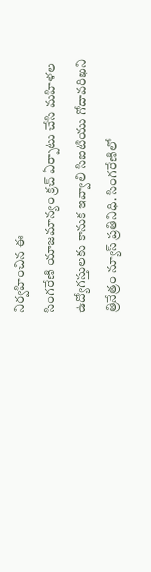నిర్వహించిన ఈ
సింగరేణి యాజమాన్యం క్రచ్ ఏర్పాటు చేసి మహిళల ఉద్యోగస్తులకు కానుక ఇవ్వాలి సిఐటియు గోదావరిఖని త్రినేత్రం న్యూస్ ప్రతినిధి. సింగరేణిలో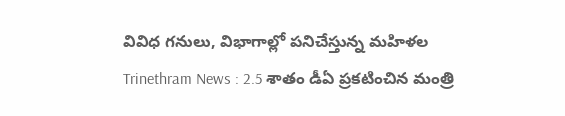వివిధ గనులు, విభాగాల్లో పనిచేస్తున్న మహిళల
Trinethram News : 2.5 శాతం డీఏ ప్రకటించిన మంత్రి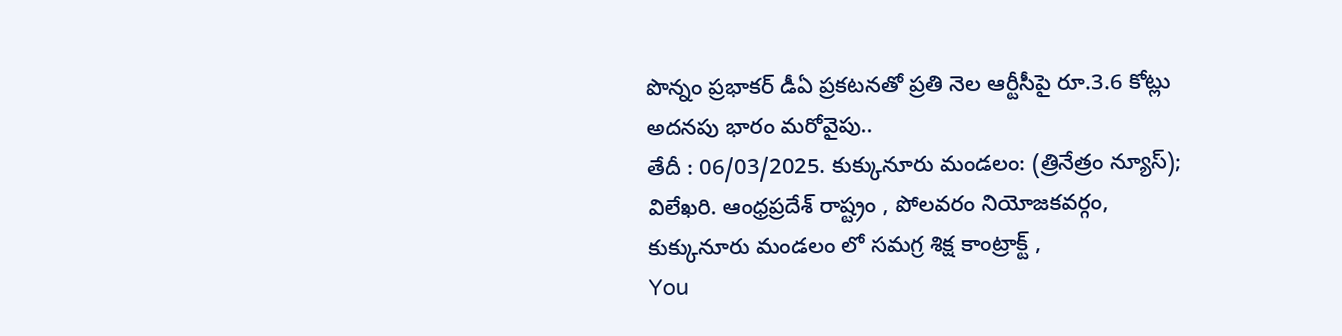పొన్నం ప్రభాకర్ డీఏ ప్రకటనతో ప్రతి నెల ఆర్టీసీపై రూ.3.6 కోట్లు అదనపు భారం మరోవైపు..
తేదీ : 06/03/2025. కుక్కునూరు మండలం: (త్రినేత్రం న్యూస్); విలేఖరి. ఆంధ్రప్రదేశ్ రాష్ట్రం , పోలవరం నియోజకవర్గం, కుక్కునూరు మండలం లో సమగ్ర శిక్ష కాంట్రాక్ట్ ,
You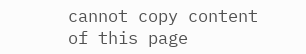cannot copy content of this page